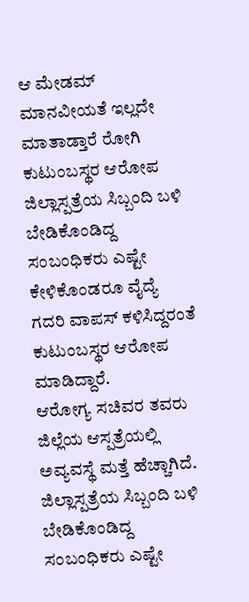ಆ ಮೇಡಮ್ ಮಾನವೀಯತೆ ಇಲ್ಲದೇ ಮಾತಾಡ್ತಾರೆ ರೋಗಿ ಕುಟುಂಬಸ್ಥರ ಆರೋಪ
ಜಿಲ್ಲಾಸ್ಪತ್ರೆಯ ಸಿಬ್ಬಂದಿ ಬಳಿ ಬೇಡಿಕೊಂಡಿದ್ದ ಸಂಬಂಧಿಕರು ಎಷ್ಟೇ ಕೇಳಿಕೊಂಡರೂ ವೈದ್ಯೆ ಗದರಿ ವಾಪಸ್ ಕಳಿಸಿದ್ದರಂತೆ ಕುಟುಂಬಸ್ಥರ ಆರೋಪ ಮಾಡಿದ್ದಾರೆ.
ಆರೋಗ್ಯ ಸಚಿವರ ತವರು ಜಿಲ್ಲೆಯ ಆಸ್ಪತ್ರೆಯಲ್ಲಿ ಅವ್ಯವಸ್ಥೆ ಮತ್ತೆ ಹೆಚ್ಚಾಗಿದೆ. ಜಿಲ್ಲಾಸ್ಪತ್ರೆಯ ಸಿಬ್ಬಂದಿ ಬಳಿ ಬೇಡಿಕೊಂಡಿದ್ದ ಸಂಬಂಧಿಕರು ಎಷ್ಟೇ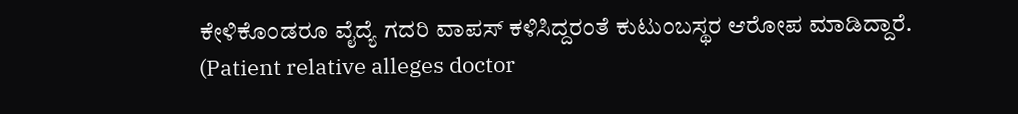ಕೇಳಿಕೊಂಡರೂ ವೈದ್ಯೆ ಗದರಿ ವಾಪಸ್ ಕಳಿಸಿದ್ದರಂತೆ ಕುಟುಂಬಸ್ಥರ ಆರೋಪ ಮಾಡಿದ್ದಾರೆ.
(Patient relative alleges doctor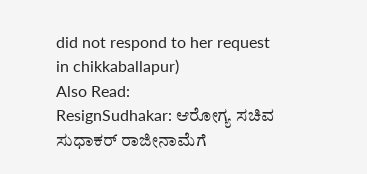did not respond to her request in chikkaballapur)
Also Read:
ResignSudhakar: ಆರೋಗ್ಯ ಸಚಿವ ಸುಧಾಕರ್ ರಾಜೀನಾಮೆಗೆ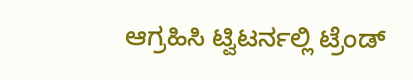ಆಗ್ರಹಿಸಿ ಟ್ವಿಟರ್ನಲ್ಲಿ ಟ್ರೆಂಡ್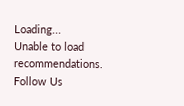Loading...
Unable to load recommendations.
Follow Us